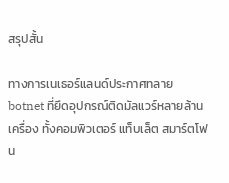สรุปสั้น

ทางการเนเธอร์แลนด์ประกาศทลาย botnet ที่ยึดอุปกรณ์ติดมัลแวร์หลายล้านเครื่อง ทั้งคอมพิวเตอร์ แท็บเล็ต สมาร์ตโฟน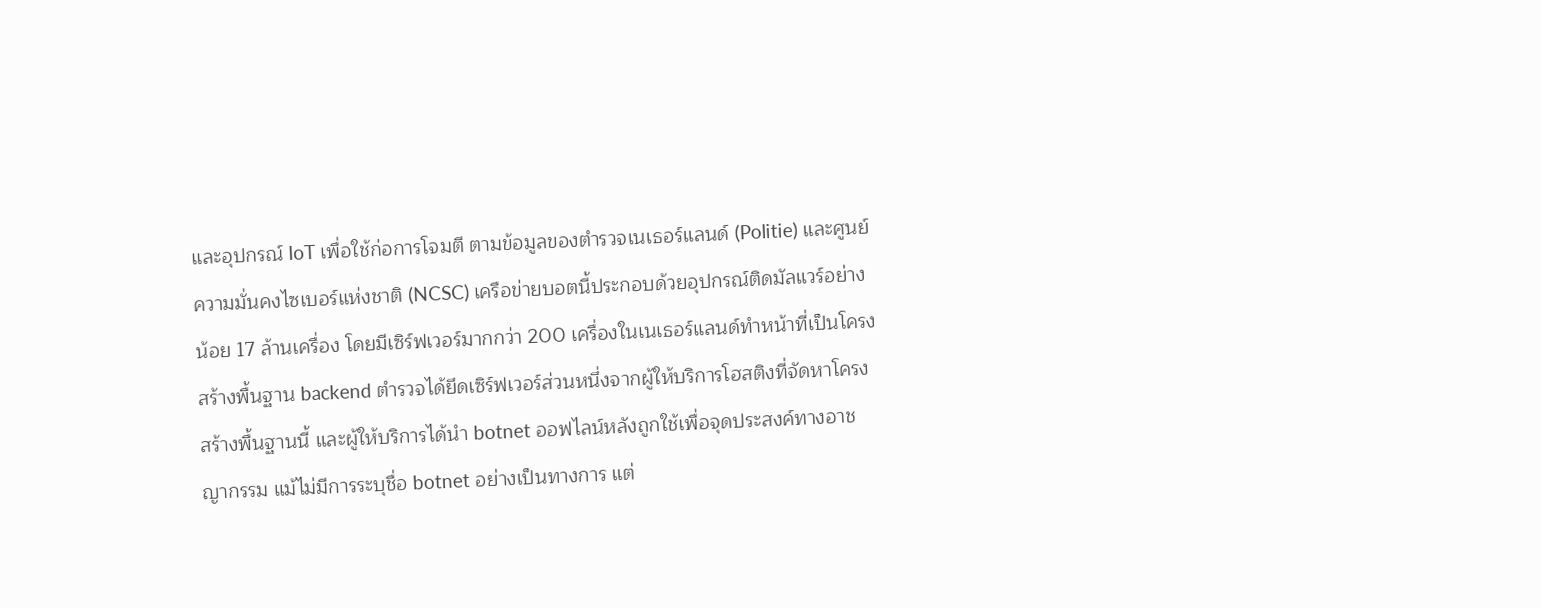และอุปกรณ์ IoT เพื่อใช้ก่อการโจมตี ตามข้อมูลของตำรวจเนเธอร์แลนด์ (Politie) และศูนย์ความมั่นคงไซเบอร์แห่งชาติ (NCSC) เครือข่ายบอตนี้ประกอบด้วยอุปกรณ์ติดมัลแวร์อย่างน้อย 17 ล้านเครื่อง โดยมีเซิร์ฟเวอร์มากกว่า 200 เครื่องในเนเธอร์แลนด์ทำหน้าที่เป็นโครงสร้างพื้นฐาน backend ตำรวจได้ยึดเซิร์ฟเวอร์ส่วนหนึ่งจากผู้ให้บริการโฮสติงที่จัดหาโครงสร้างพื้นฐานนี้ และผู้ให้บริการได้นำ botnet ออฟไลน์หลังถูกใช้เพื่อจุดประสงค์ทางอาชญากรรม แม้ไม่มีการระบุชื่อ botnet อย่างเป็นทางการ แต่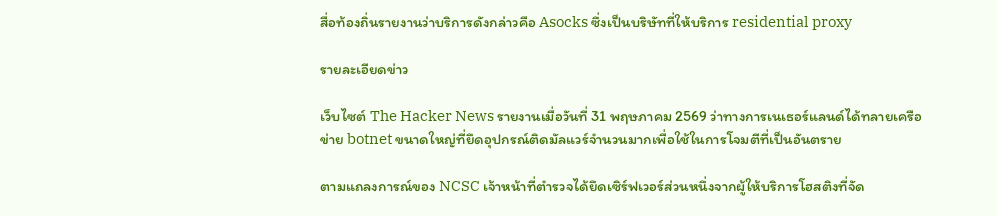สื่อท้องถิ่นรายงานว่าบริการดังกล่าวคือ Asocks ซึ่งเป็นบริษัทที่ให้บริการ residential proxy

รายละเอียดข่าว

เว็บไซต์ The Hacker News รายงานเมื่อวันที่ 31 พฤษภาคม 2569 ว่าทางการเนเธอร์แลนด์ได้ทลายเครือข่าย botnet ขนาดใหญ่ที่ยึดอุปกรณ์ติดมัลแวร์จำนวนมากเพื่อใช้ในการโจมตีที่เป็นอันตราย

ตามแถลงการณ์ของ NCSC เจ้าหน้าที่ตำรวจได้ยึดเซิร์ฟเวอร์ส่วนหนึ่งจากผู้ให้บริการโฮสติงที่จัด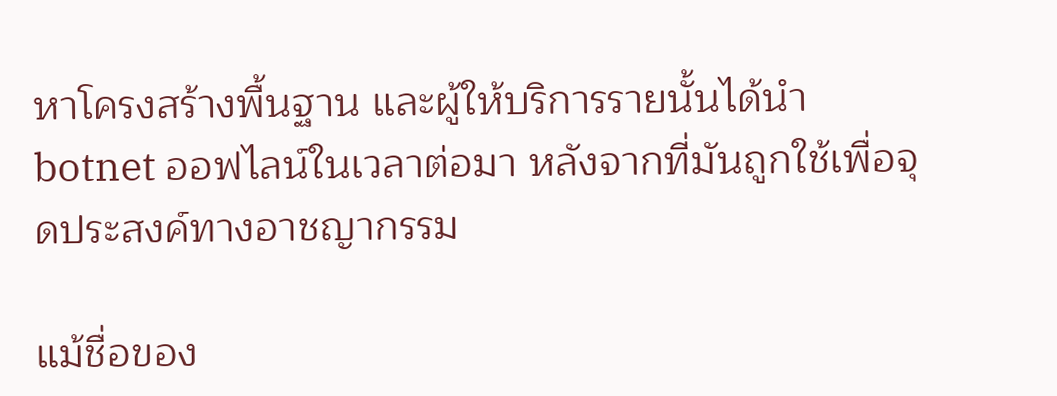หาโครงสร้างพื้นฐาน และผู้ให้บริการรายนั้นได้นำ botnet ออฟไลน์ในเวลาต่อมา หลังจากที่มันถูกใช้เพื่อจุดประสงค์ทางอาชญากรรม

แม้ชื่อของ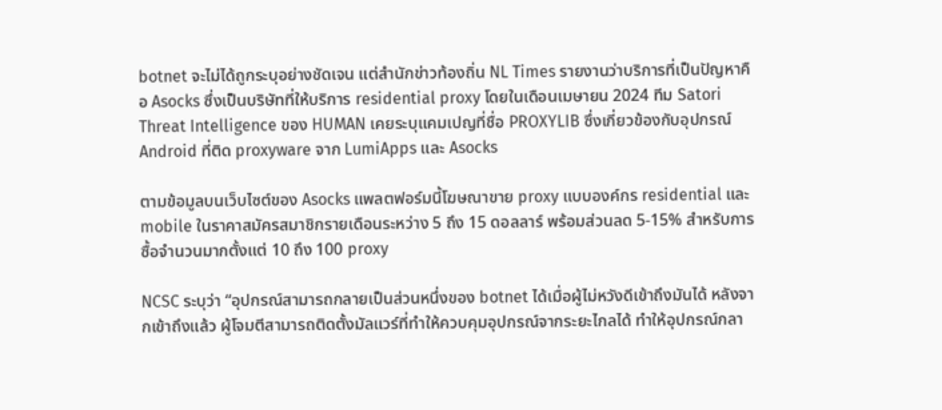botnet จะไม่ได้ถูกระบุอย่างชัดเจน แต่สำนักข่าวท้องถิ่น NL Times รายงานว่าบริการที่เป็นปัญหาคือ Asocks ซึ่งเป็นบริษัทที่ให้บริการ residential proxy โดยในเดือนเมษายน 2024 ทีม Satori Threat Intelligence ของ HUMAN เคยระบุแคมเปญที่ชื่อ PROXYLIB ซึ่งเกี่ยวข้องกับอุปกรณ์ Android ที่ติด proxyware จาก LumiApps และ Asocks

ตามข้อมูลบนเว็บไซต์ของ Asocks แพลตฟอร์มนี้โฆษณาขาย proxy แบบองค์กร residential และ mobile ในราคาสมัครสมาชิกรายเดือนระหว่าง 5 ถึง 15 ดอลลาร์ พร้อมส่วนลด 5-15% สำหรับการซื้อจำนวนมากตั้งแต่ 10 ถึง 100 proxy

NCSC ระบุว่า “อุปกรณ์สามารถกลายเป็นส่วนหนึ่งของ botnet ได้เมื่อผู้ไม่หวังดีเข้าถึงมันได้ หลังจากเข้าถึงแล้ว ผู้โจมตีสามารถติดตั้งมัลแวร์ที่ทำให้ควบคุมอุปกรณ์จากระยะไกลได้ ทำให้อุปกรณ์กลา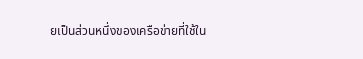ยเป็นส่วนหนึ่งของเครือข่ายที่ใช้ใน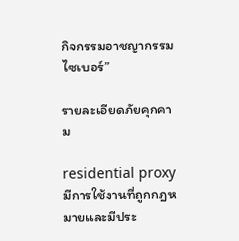กิจกรรมอาชญากรรมไซเบอร์”

รายละเอียดภัยคุกคาม

residential proxy มีการใช้งานที่ถูกกฎหมายและมีประ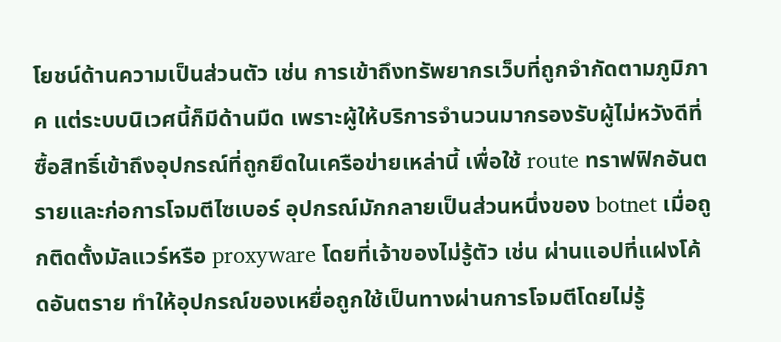โยชน์ด้านความเป็นส่วนตัว เช่น การเข้าถึงทรัพยากรเว็บที่ถูกจำกัดตามภูมิภาค แต่ระบบนิเวศนี้ก็มีด้านมืด เพราะผู้ให้บริการจำนวนมากรองรับผู้ไม่หวังดีที่ซื้อสิทธิ์เข้าถึงอุปกรณ์ที่ถูกยึดในเครือข่ายเหล่านี้ เพื่อใช้ route ทราฟฟิกอันตรายและก่อการโจมตีไซเบอร์ อุปกรณ์มักกลายเป็นส่วนหนึ่งของ botnet เมื่อถูกติดตั้งมัลแวร์หรือ proxyware โดยที่เจ้าของไม่รู้ตัว เช่น ผ่านแอปที่แฝงโค้ดอันตราย ทำให้อุปกรณ์ของเหยื่อถูกใช้เป็นทางผ่านการโจมตีโดยไม่รู้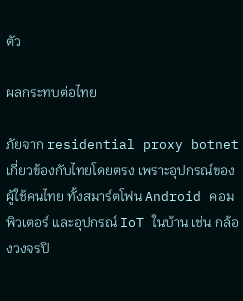ตัว

ผลกระทบต่อไทย

ภัยจาก residential proxy botnet เกี่ยวข้องกับไทยโดยตรง เพราะอุปกรณ์ของผู้ใช้คนไทย ทั้งสมาร์ตโฟน Android คอมพิวเตอร์ และอุปกรณ์ IoT ในบ้าน เช่น กล้องวงจรปิ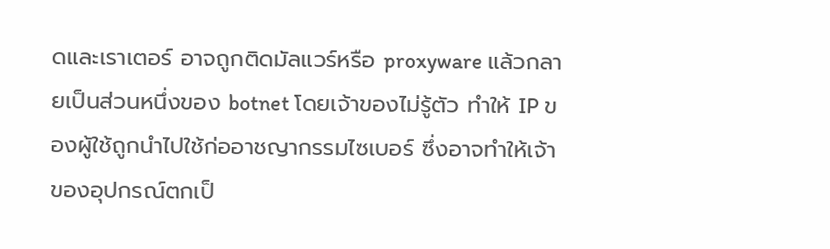ดและเราเตอร์ อาจถูกติดมัลแวร์หรือ proxyware แล้วกลายเป็นส่วนหนึ่งของ botnet โดยเจ้าของไม่รู้ตัว ทำให้ IP ของผู้ใช้ถูกนำไปใช้ก่ออาชญากรรมไซเบอร์ ซึ่งอาจทำให้เจ้าของอุปกรณ์ตกเป็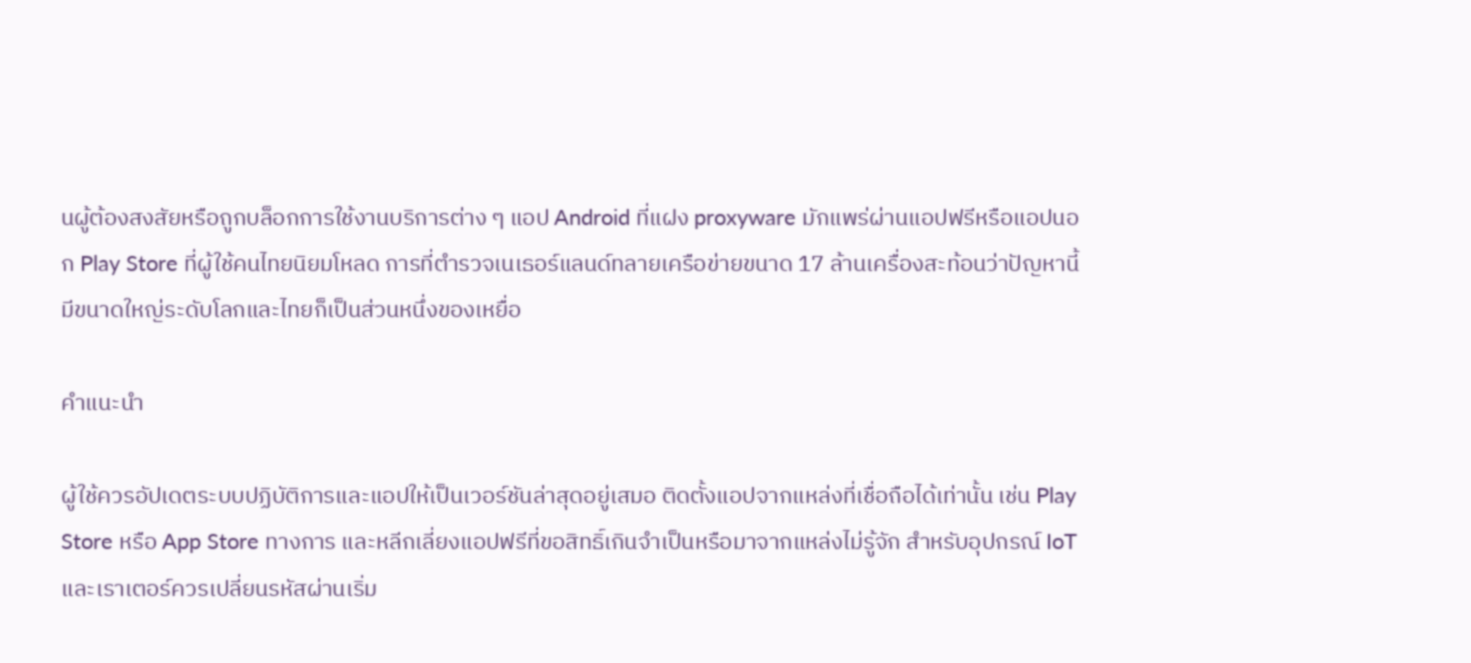นผู้ต้องสงสัยหรือถูกบล็อกการใช้งานบริการต่าง ๆ แอป Android ที่แฝง proxyware มักแพร่ผ่านแอปฟรีหรือแอปนอก Play Store ที่ผู้ใช้คนไทยนิยมโหลด การที่ตำรวจเนเธอร์แลนด์ทลายเครือข่ายขนาด 17 ล้านเครื่องสะท้อนว่าปัญหานี้มีขนาดใหญ่ระดับโลกและไทยก็เป็นส่วนหนึ่งของเหยื่อ

คำแนะนำ

ผู้ใช้ควรอัปเดตระบบปฏิบัติการและแอปให้เป็นเวอร์ชันล่าสุดอยู่เสมอ ติดตั้งแอปจากแหล่งที่เชื่อถือได้เท่านั้น เช่น Play Store หรือ App Store ทางการ และหลีกเลี่ยงแอปฟรีที่ขอสิทธิ์เกินจำเป็นหรือมาจากแหล่งไม่รู้จัก สำหรับอุปกรณ์ IoT และเราเตอร์ควรเปลี่ยนรหัสผ่านเริ่ม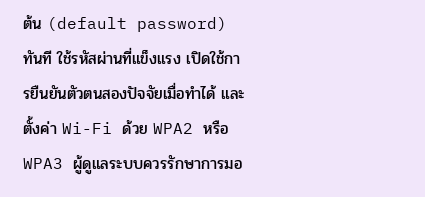ต้น (default password) ทันที ใช้รหัสผ่านที่แข็งแรง เปิดใช้การยืนยันตัวตนสองปัจจัยเมื่อทำได้ และตั้งค่า Wi-Fi ด้วย WPA2 หรือ WPA3 ผู้ดูแลระบบควรรักษาการมอ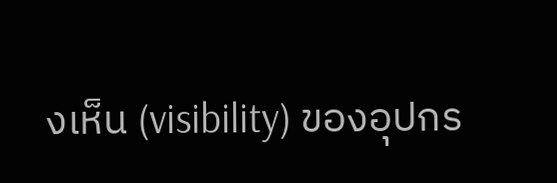งเห็น (visibility) ของอุปกร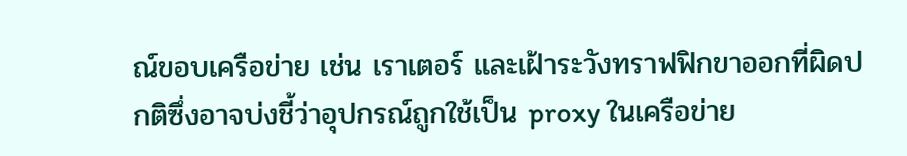ณ์ขอบเครือข่าย เช่น เราเตอร์ และเฝ้าระวังทราฟฟิกขาออกที่ผิดปกติซึ่งอาจบ่งชี้ว่าอุปกรณ์ถูกใช้เป็น proxy ในเครือข่าย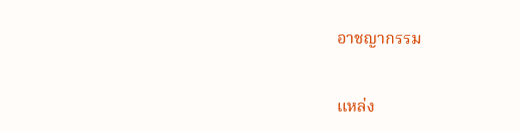อาชญากรรม

แหล่ง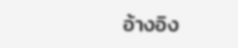อ้างอิง